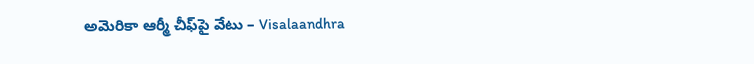అమెరికా ఆర్మీ చీఫ్‌పై వేటు – Visalaandhra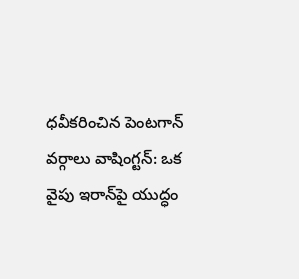ధవీకరించిన పెంటగాన్ వర్గాలు వాషింగ్టన్: ఒక వైపు ఇరాన్‌పై యుద్ధం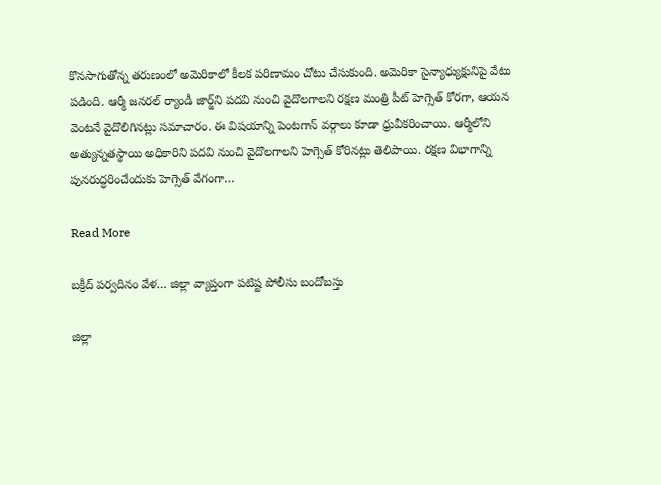కొనసాగుతోన్న తరుణంలో అమెరికాలో కీలక పరిణామం చోటు చేసుకుంది. అమెరికా సైన్యాధ్యుక్షునిపై వేటు పడింది. ఆర్మీ జనరల్ ర్యాండీ జార్జ్‌ని పదవి నుంచి వైదొలగాలని రక్షణ మంత్రి పీట్ హెగ్సెత్ కోరగా, ఆయన వెంటనే వైదొలిగినట్లు సమాచారం. ఈ విషయాన్ని పెంటగాన్ వర్గాలు కూడా ధ్రువీకరించాయి. ఆర్మీలోని అత్యున్నతస్థాయి అధికారిని పదవి నుంచి వైదొలగాలని హెగ్సెత్ కోరినట్లు తెలిపాయి. రక్షణ విభాగాన్ని పునరుద్ధరించేందుకు హెగ్సెత్ వేగంగా…

Read More

బక్రీద్ పర్వదినం వేళ… జిల్లా వ్యాప్తంగా పటిష్ట పోలీసు బందోబస్తు

జిల్లా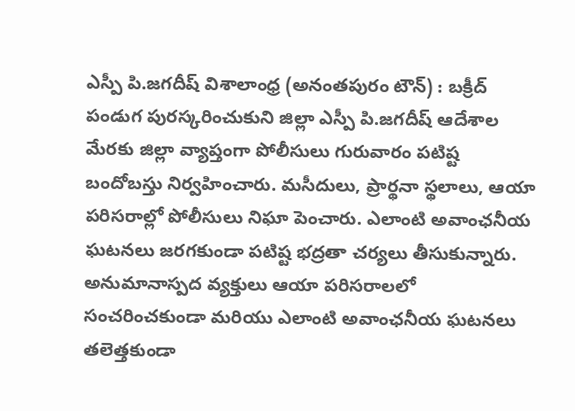ఎస్పీ పి.జగదీష్ విశాలాంధ్ర (అనంతపురం టౌన్) : బక్రీద్ పండుగ పురస్కరించుకుని జిల్లా ఎస్పీ పి.జగదీష్ ఆదేశాల మేరకు జిల్లా వ్యాప్తంగా పోలీసులు గురువారం పటిష్ట బందోబస్తు నిర్వహించారు. మసీదులు, ప్రార్థనా స్థలాలు, ఆయా పరిసరాల్లో పోలీసులు నిఘా పెంచారు. ఎలాంటి అవాంఛనీయ ఘటనలు జరగకుండా పటిష్ట భద్రతా చర్యలు తీసుకున్నారు. అనుమానాస్పద వ్యక్తులు ఆయా పరిసరాలలో సంచరించకుండా మరియు ఎలాంటి అవాంఛనీయ ఘటనలు తలెత్తకుండా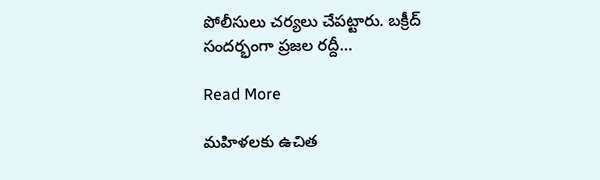పోలీసులు చర్యలు చేపట్టారు. బక్రీద్ సందర్భంగా ప్రజల రద్దీ…

Read More

మహిళలకు ఉచిత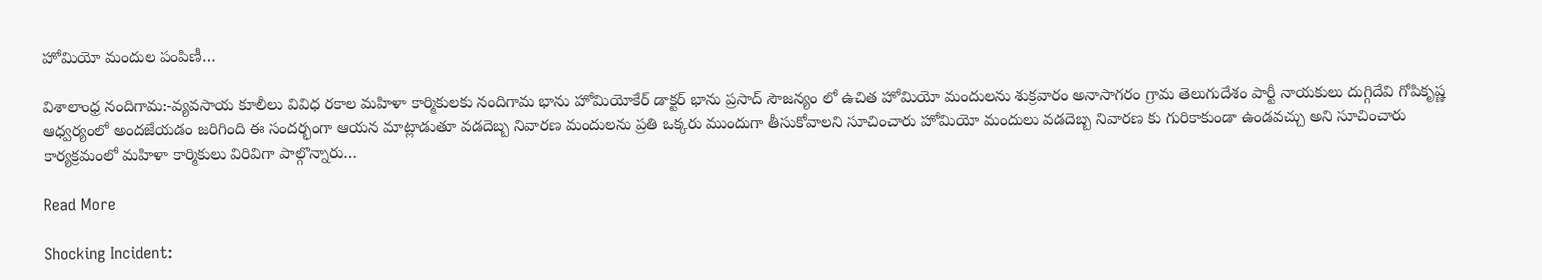హోమియో మందుల పంపిణీ…

విశాలాంధ్ర నందిగామ:-వ్యవసాయ కూలీలు వివిధ రకాల మహిళా కార్మికులకు నందిగామ భాను హోమియోకేర్ డాక్టర్ భాను ప్రసాద్ సౌజన్యం లో ఉచిత హోమియో మందులను శుక్రవారం అనాసాగరం గ్రామ తెలుగుదేశం పార్టీ నాయకులు దుగ్గిదేవి గోపికృష్ణ ఆధ్వర్యంలో అందజేయడం జరిగింది ఈ సందర్భంగా ఆయన మాట్లాడుతూ వడదెబ్బ నివారణ మందులను ప్రతి ఒక్కరు ముందుగా తీసుకోవాలని సూచించారు హోమియో మందులు వడదెబ్బ నివారణ కు గురికాకుండా ఉండవచ్చు అని సూచించారు కార్యక్రమంలో మహిళా కార్మికులు విరివిగా పాల్గొన్నారు…

Read More

Shocking Incident: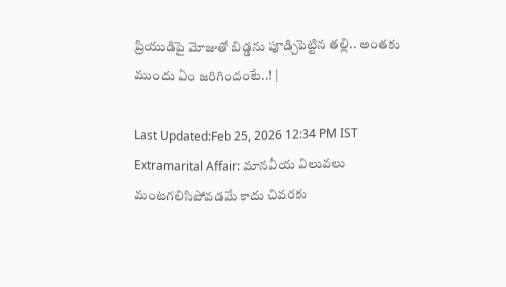ప్రియుడిపై మోజుతో బిడ్డను పూడ్చిపెట్టిన తల్లి.. అంతకు ముందు ఏం జరిగిందంటే..! |

Last Updated:Feb 25, 2026 12:34 PM IST Extramarital Affair: మానవీయ విలువలు మంటగలిసిపోవడమే కాదు చివరకు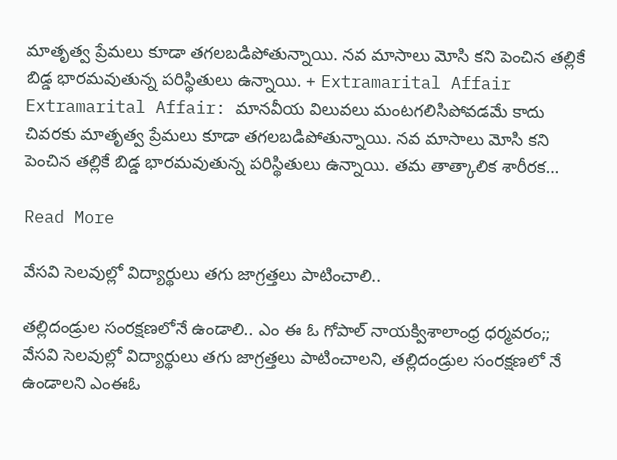మాతృత్వ ప్రేమలు కూడా తగలబడిపోతున్నాయి. నవ మాసాలు మోసి కని పెంచిన తల్లికే బిడ్డ భారమవుతున్న పరిస్థితులు ఉన్నాయి. + Extramarital Affair Extramarital Affair: మానవీయ విలువలు మంటగలిసిపోవడమే కాదు చివరకు మాతృత్వ ప్రేమలు కూడా తగలబడిపోతున్నాయి. నవ మాసాలు మోసి కని పెంచిన తల్లికే బిడ్డ భారమవుతున్న పరిస్థితులు ఉన్నాయి. తమ తాత్కాలిక శారీరక…

Read More

వేసవి సెలవుల్లో విద్యార్థులు తగు జాగ్రత్తలు పాటించాలి..

తల్లిదండ్రుల సంరక్షణలోనే ఉండాలి.. ఎం ఈ ఓ గోపాల్ నాయక్విశాలాంధ్ర ధర్మవరం;; వేసవి సెలవుల్లో విద్యార్థులు తగు జాగ్రత్తలు పాటించాలని, తల్లిదండ్రుల సంరక్షణలో నే ఉండాలని ఎంఈఓ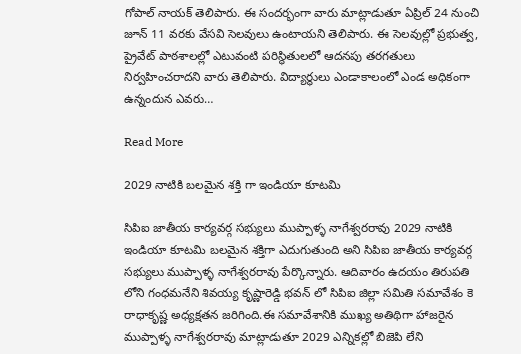గోపాల్ నాయక్ తెలిపారు. ఈ సందర్భంగా వారు మాట్లాడుతూ ఏప్రిల్ 24 నుంచి జూన్ 11 వరకు వేసవి సెలవులు ఉంటాయని తెలిపారు. ఈ సెలవుల్లో ప్రభుత్వ, ప్రైవేట్ పాఠశాలల్లో ఎటువంటి పరిస్థితులలో ఆదనపు తరగతులు నిర్వహించరాదని వారు తెలిపారు. విద్యార్థులు ఎండాకాలంలో ఎండ అధికంగా ఉన్నందున ఎవరు…

Read More

2029 నాటికి బలమైన శక్తి గా ఇండియా కూటమి

సిపిఐ జాతీయ కార్యవర్గ సభ్యులు ముప్పాళ్ళ నాగేశ్వరరావు 2029 నాటికి ఇండియా కూటమి బలమైన శక్తిగా ఎదుగుతుంది అని సిపిఐ జాతీయ కార్యవర్గ సభ్యులు ముప్పాళ్ళ నాగేశ్వరరావు పేర్కొన్నారు. ఆదివారం ఉదయం తిరుపతి లోని గంధమనేని శివయ్య కృష్ణారెడ్డి భవన్ లో సిపిఐ జిల్లా సమితి సమావేశం కె రాధాకృష్ణ అధ్యక్షతన జరిగింది.ఈ సమావేశానికి ముఖ్య అతిథిగా హాజరైన ముప్పాళ్ళ నాగేశ్వరరావు మాట్లాడుతూ 2029 ఎన్నికల్లో బిజెపి లేని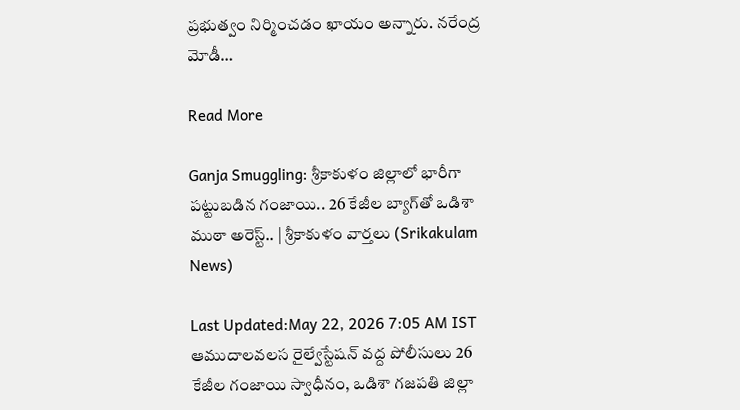ప్రభుత్వం నిర్మించడం ఖాయం అన్నారు. నరేంద్ర మోడీ…

Read More

Ganja Smuggling: శ్రీకాకుళం జిల్లాలో భారీగా పట్టుబడిన గంజాయి.. 26 కేజీల బ్యాగ్‌తో ఒడిశా ముఠా అరెస్ట్.. | శ్రీకాకుళం వార్తలు (Srikakulam News)

Last Updated:May 22, 2026 7:05 AM IST ఆముదాలవలస రైల్వేస్టేషన్ వద్ద పోలీసులు 26 కేజీల గంజాయి స్వాధీనం, ఒడిశా గజపతి జిల్లా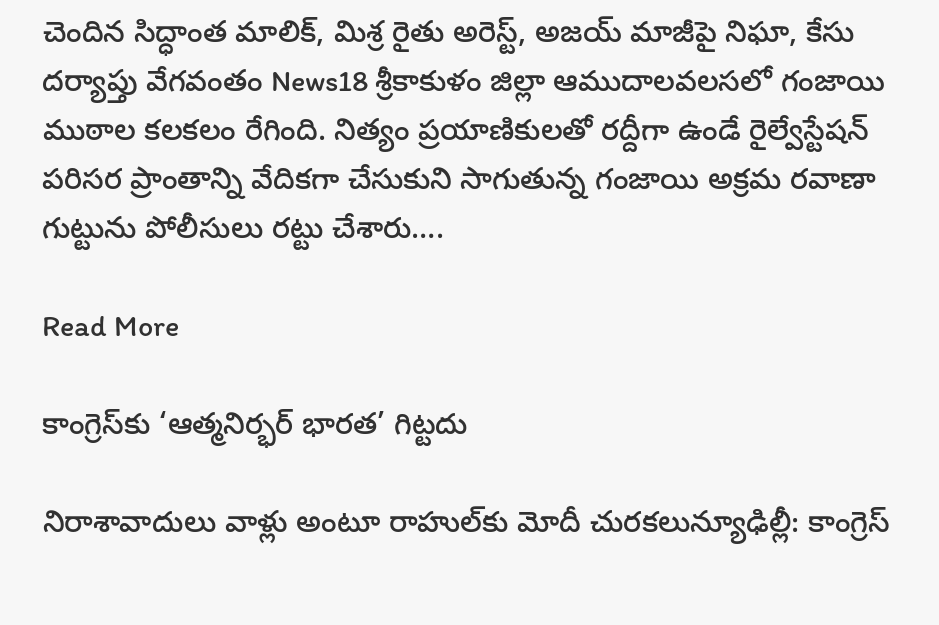చెందిన సిద్ధాంత మాలిక్, మిశ్ర రైతు అరెస్ట్, అజయ్ మాజీపై నిఘా, కేసు దర్యాప్తు వేగవంతం News18 శ్రీకాకుళం జిల్లా ఆముదాలవలసలో గంజాయి ముఠాల కలకలం రేగింది. నిత్యం ప్రయాణికులతో రద్దీగా ఉండే రైల్వేస్టేషన్ పరిసర ప్రాంతాన్ని వేదికగా చేసుకుని సాగుతున్న గంజాయి అక్రమ రవాణా గుట్టును పోలీసులు రట్టు చేశారు….

Read More

కాంగ్రెస్‌కు ‘ఆత్మనిర్భర్ భారత’ గిట్టదు

నిరాశావాదులు వాళ్లు అంటూ రాహుల్‌కు మోదీ చురకలున్యూఢిల్లీ: కాంగ్రెస్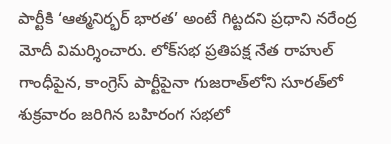పార్టీకి ‘ఆత్మనిర్భర్ భారత’ అంటే గిట్టదని ప్రధాని నరేంద్ర మోదీ విమర్శించారు. లోక్‌సభ ప్రతిపక్ష నేత రాహుల్ గాంధీపైన, కాంగ్రెస్ పార్టీపైనా గుజరాత్‌లోని సూరత్‌లో శుక్రవారం జరిగిన బహిరంగ సభలో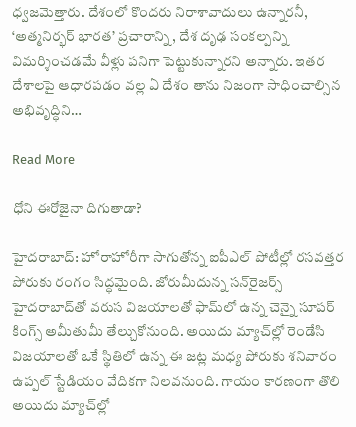ధ్వజమెత్తారు. దేశంలో కొందరు నిరాశావాదులు ఉన్నారనీ, ‘అత్మనిర్భర్ భారత’ ప్రచారాన్ని, దేశ దృఢ సంకల్పన్ని విమర్శించడమే వీళ్లు పనిగా పెట్టుకున్నారని అన్నారు. ఇతర దేశాలపై ఆధారపడం వల్ల ఏ దేశం తాను నిజంగా సాధించాల్సిన అభివృద్ధిని…

Read More

ధోని ఈరోజైనా దిగుతాడా?

హైదరాబాద్: హోరాహోరీగా సాగుతోన్న ఐపీఎల్ పోటీల్లో రసవత్తర పోరుకు రంగం సిద్ధమైంది. జోరుమీదున్న సన్‌రైజర్స్ హైదరాబాద్‌తో వరుస విజయాలతో ఫామ్‌లో ఉన్న చెన్నై సూపర్ కింగ్స్ అమీతుమీ తేల్చుకోనుంది. అయిదు మ్యాచ్‌ల్లో రెండేసి విజయాలతో ఒకే స్థితిలో ఉన్న ఈ జట్ల మధ్య పోరుకు శనివారం ఉప్పల్ స్టేడియం వేదికగా నిలవనుంది. గాయం కారణంగా తొలి అయిదు మ్యాచ్‌ల్లో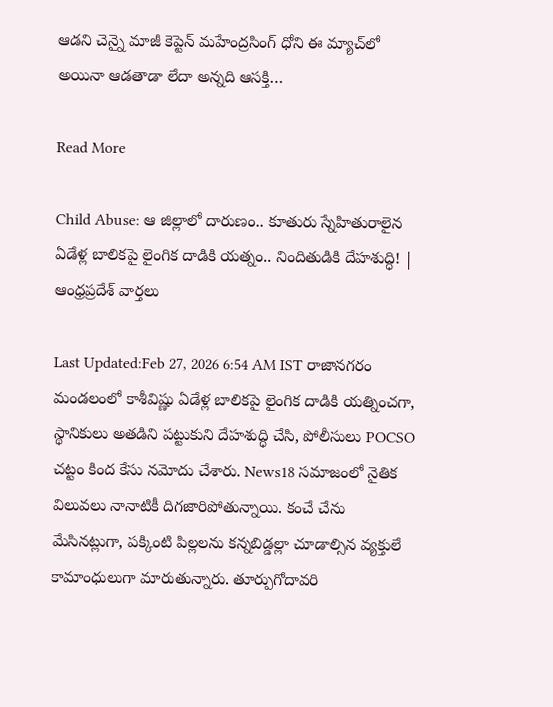ఆడని చెన్నై మాజీ కెప్టెన్ మహేంద్రసింగ్ ధోని ఈ మ్యాచ్‌లో అయినా ఆడతాడా లేదా అన్నది ఆసక్తి…

Read More

Child Abuse: ఆ జిల్లాలో దారుణం.. కూతురు స్నేహితురాలైన ఏడేళ్ల బాలికపై లైంగిక దాడికి యత్నం.. నిందితుడికి దేహశుద్ధి! | ఆంధ్రప్రదేశ్ వార్తలు

Last Updated:Feb 27, 2026 6:54 AM IST రాజానగరం మండలంలో కాశీవిష్ణు ఏడేళ్ల బాలికపై లైంగిక దాడికి యత్నించగా, స్థానికులు అతడిని పట్టుకుని దేహశుద్ధి చేసి, పోలీసులు POCSO చట్టం కింద కేసు నమోదు చేశారు. News18 సమాజంలో నైతిక విలువలు నానాటికీ దిగజారిపోతున్నాయి. కంచే చేను మేసినట్లుగా, పక్కింటి పిల్లలను కన్నబిడ్డల్లా చూడాల్సిన వ్యక్తులే కామాంధులుగా మారుతున్నారు. తూర్పుగోదావరి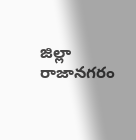జిల్లా రాజానగరం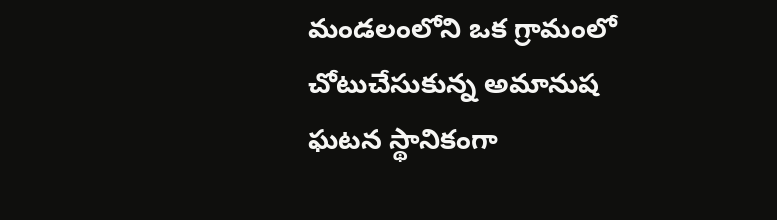మండలంలోని ఒక గ్రామంలో చోటుచేసుకున్న అమానుష ఘటన స్థానికంగా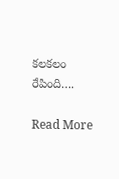కలకలం రేపింది….

Read More